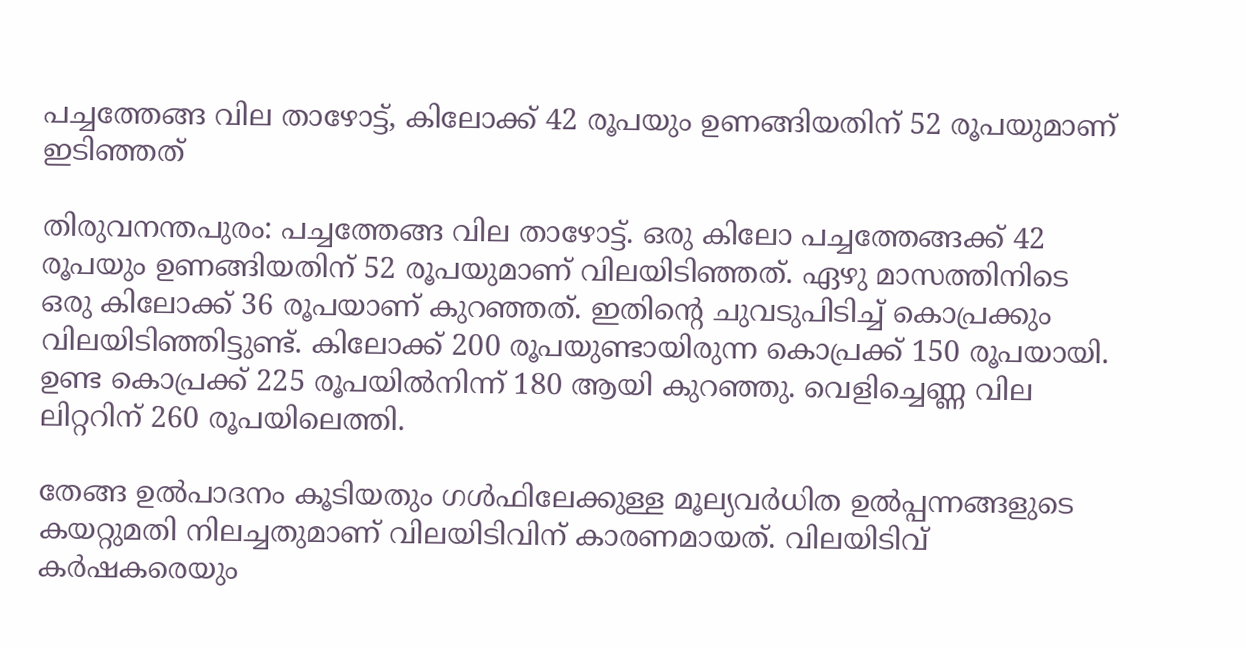പച്ചത്തേങ്ങ വില താഴോട്ട്, കിലോക്ക് 42 രൂപയും ഉണങ്ങിയതിന് 52 രൂപയുമാണ് ഇടിഞ്ഞത്

തിരുവനന്തപുരം: പച്ചത്തേങ്ങ വില താഴോട്ട്. ഒരു കിലോ പച്ചത്തേങ്ങക്ക് 42 രൂപയും ഉണങ്ങിയതിന് 52 രൂപയുമാണ് വിലയിടിഞ്ഞത്. ഏഴു മാസത്തിനിടെ ഒരു കിലോക്ക് 36 രൂപയാണ് കുറഞ്ഞത്. ഇതിന്റെ ചുവടുപിടിച്ച് കൊപ്രക്കും വിലയിടിഞ്ഞിട്ടുണ്ട്. കിലോക്ക് 200 രൂപയുണ്ടായിരുന്ന കൊപ്രക്ക് 150 രൂപയായി. ഉണ്ട കൊപ്രക്ക് 225 രൂപയിൽനിന്ന് 180 ആയി കുറഞ്ഞു. വെളിച്ചെണ്ണ വില ലിറ്ററിന് 260 രൂപയിലെത്തി.

തേങ്ങ ഉൽപാദനം കൂടിയതും ഗൾഫിലേക്കുള്ള മൂല്യവർധിത ഉൽപ്പന്നങ്ങളുടെ കയറ്റുമതി നിലച്ചതുമാണ് വിലയിടിവിന് കാരണമായത്. വിലയിടിവ് കർഷകരെയും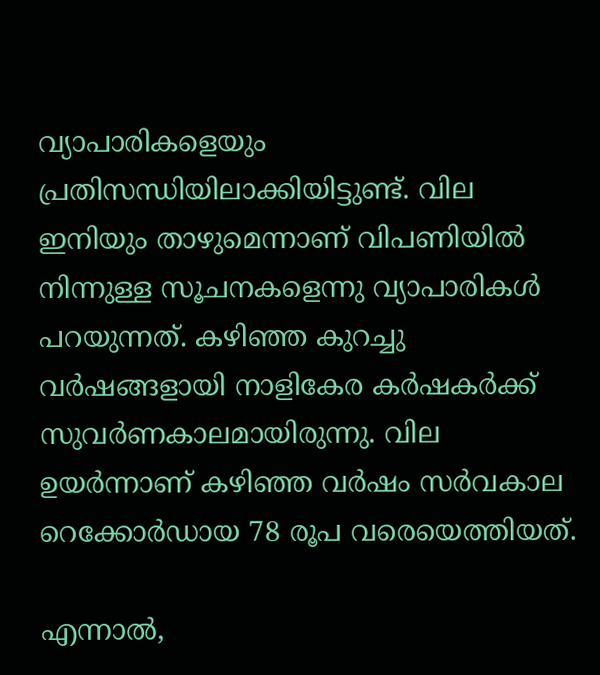വ്യാപാരികളെയും പ്രതിസന്ധിയിലാക്കിയിട്ടുണ്ട്. വില ഇനിയും താഴുമെന്നാണ് വിപണിയിൽ നിന്നുള്ള സൂചനകളെന്നു വ്യാപാരികൾ പറയുന്നത്. കഴിഞ്ഞ കുറച്ചു വർഷങ്ങളായി നാളികേര കർഷകർക്ക് സുവർണകാലമായിരുന്നു. വില ഉയർന്നാണ് കഴിഞ്ഞ വർഷം സർവകാല റെക്കോർഡായ 78 രൂപ വരെയെത്തിയത്.

എന്നാൽ,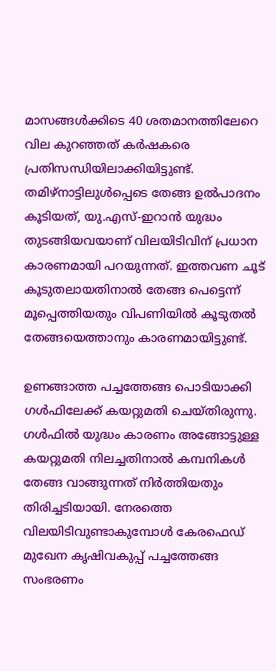മാസങ്ങൾക്കിടെ 40 ശതമാനത്തിലേറെ വില കുറഞ്ഞത് കർഷകരെ പ്രതിസന്ധിയിലാക്കിയിട്ടുണ്ട്. തമിഴ്നാട്ടിലുൾപ്പെടെ തേങ്ങ ഉൽപാദനം കൂടിയത്, യു.എസ്-ഇറാൻ യുദ്ധം തുടങ്ങിയവയാണ് വിലയിടിവിന് പ്രധാന കാരണമായി പറയുന്നത്. ഇത്തവണ ചൂട് കൂടുതലായതിനാൽ തേങ്ങ പെട്ടെന്ന് മൂപ്പെത്തിയതും വിപണിയിൽ കൂടുതൽ തേങ്ങയെത്താനും കാരണമായിട്ടുണ്ട്.

ഉണങ്ങാത്ത പച്ചത്തേങ്ങ പൊടിയാക്കി ഗൾഫിലേക്ക് കയറ്റുമതി ചെയ്തിരുന്നു. ഗൾഫിൽ യുദ്ധം കാരണം അങ്ങോട്ടുള്ള കയറ്റുമതി നിലച്ചതിനാൽ കമ്പനികൾ തേങ്ങ വാങ്ങുന്നത് നിർത്തിയതും തിരിച്ചടിയായി. നേരത്തെ വിലയിടിവുണ്ടാകുമ്പോൾ കേരഫെഡ് മുഖേന കൃഷിവകുപ്പ് പച്ചത്തേങ്ങ സംഭരണം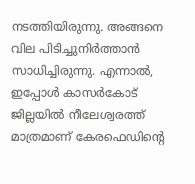നടത്തിയിരുന്നു. അങ്ങനെ വില പിടിച്ചുനിർത്താൻ സാധിച്ചിരുന്നു. എന്നാൽ, ഇപ്പോൾ കാസർകോട് ജില്ലയിൽ നീലേശ്വരത്ത് മാത്രമാണ് കേരഫെഡിന്റെ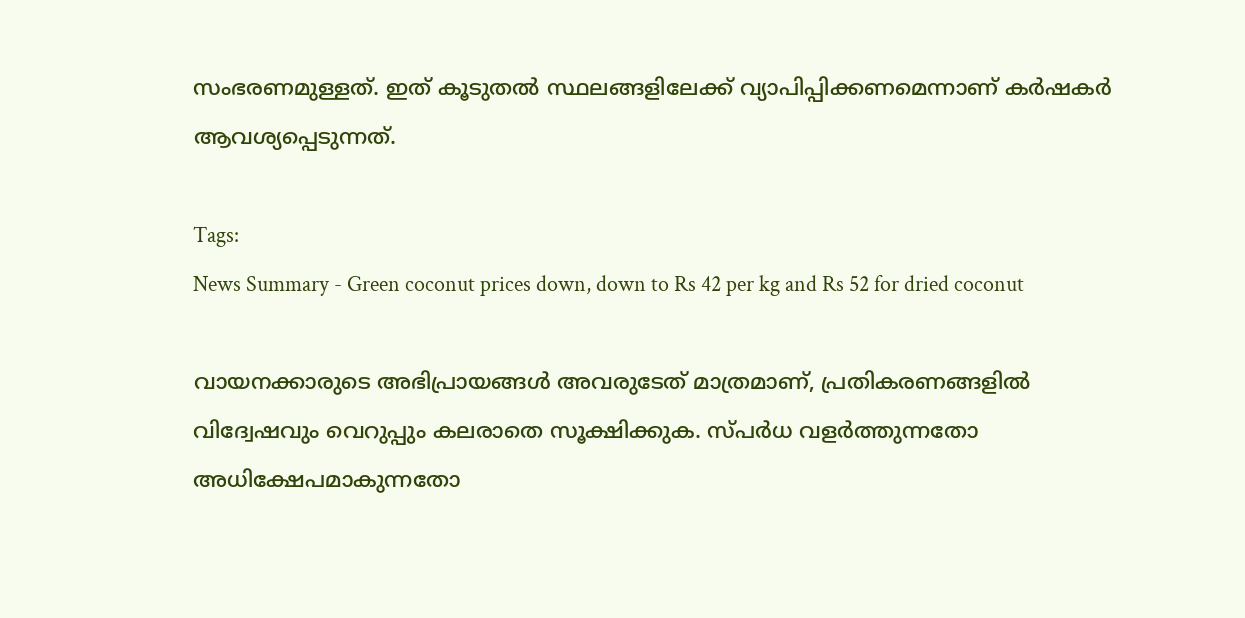സംഭരണമുള്ളത്. ഇത് കൂടുതൽ സ്ഥലങ്ങളിലേക്ക് വ്യാപിപ്പിക്കണമെന്നാണ് കർഷകർ ആവശ്യപ്പെടുന്നത്.

Tags:
News Summary - Green coconut prices down, down to Rs 42 per kg and Rs 52 for dried coconut

വായനക്കാരുടെ അഭിപ്രായങ്ങള്‍ അവരുടേത് മാത്രമാണ്, പ്രതികരണങ്ങളിൽ വിദ്വേഷവും വെറുപ്പും കലരാതെ സൂക്ഷിക്കുക. സ്പർധ വളർത്തുന്നതോ അധിക്ഷേപമാകുന്നതോ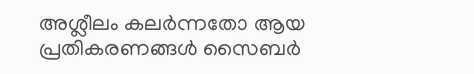അശ്ലീലം കലർന്നതോ ആയ പ്രതികരണങ്ങൾ സൈബർ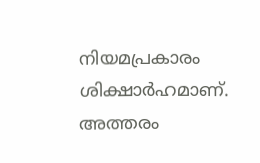നിയമപ്രകാരം ശിക്ഷാർഹമാണ്. അത്തരം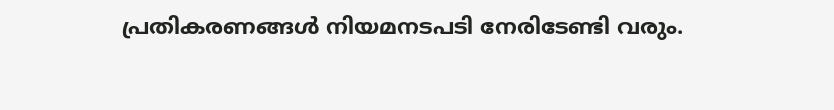പ്രതികരണങ്ങൾ നിയമനടപടി നേരിടേണ്ടി വരും.